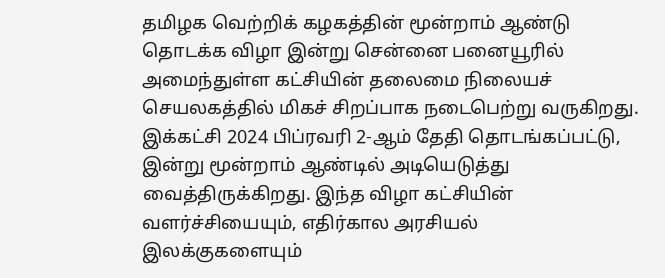தமிழக வெற்றிக் கழகத்தின் மூன்றாம் ஆண்டு தொடக்க விழா இன்று சென்னை பனையூரில் அமைந்துள்ள கட்சியின் தலைமை நிலையச் செயலகத்தில் மிகச் சிறப்பாக நடைபெற்று வருகிறது. இக்கட்சி 2024 பிப்ரவரி 2-ஆம் தேதி தொடங்கப்பட்டு, இன்று மூன்றாம் ஆண்டில் அடியெடுத்து வைத்திருக்கிறது. இந்த விழா கட்சியின் வளர்ச்சியையும், எதிர்கால அரசியல் இலக்குகளையும்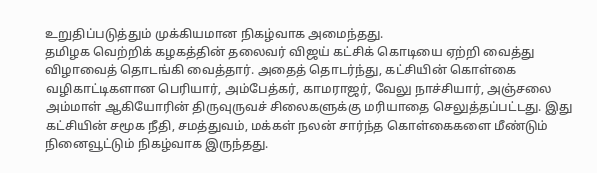உறுதிப்படுத்தும் முக்கியமான நிகழ்வாக அமைந்தது.
தமிழக வெற்றிக் கழகத்தின் தலைவர் விஜய் கட்சிக் கொடியை ஏற்றி வைத்து விழாவைத் தொடங்கி வைத்தார். அதைத் தொடர்ந்து, கட்சியின் கொள்கை வழிகாட்டிகளான பெரியார், அம்பேத்கர், காமராஜர், வேலு நாச்சியார், அஞ்சலை அம்மாள் ஆகியோரின் திருவுருவச் சிலைகளுக்கு மரியாதை செலுத்தப்பட்டது. இது கட்சியின் சமூக நீதி, சமத்துவம், மக்கள் நலன் சார்ந்த கொள்கைகளை மீண்டும் நினைவூட்டும் நிகழ்வாக இருந்தது.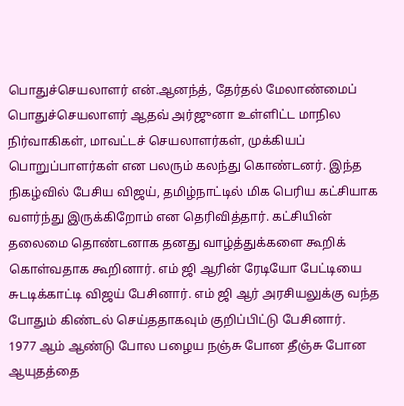பொதுச்செயலாளர் என்.ஆனந்த், தேர்தல் மேலாண்மைப் பொதுச்செயலாளர் ஆதவ் அர்ஜுனா உள்ளிட்ட மாநில நிர்வாகிகள், மாவட்டச் செயலாளர்கள், முக்கியப் பொறுப்பாளர்கள் என பலரும் கலந்து கொண்டனர். இந்த நிகழ்வில் பேசிய விஜய், தமிழ்நாட்டில் மிக பெரிய கட்சியாக வளர்ந்து இருக்கிறோம் என தெரிவித்தார். கட்சியின் தலைமை தொண்டனாக தனது வாழ்த்துக்களை கூறிக் கொள்வதாக கூறினார். எம் ஜி ஆரின் ரேடியோ பேட்டியை சுடடிக்காட்டி விஜய் பேசினார். எம் ஜி ஆர் அரசியலுக்கு வந்த போதும் கிண்டல் செய்ததாகவும் குறிப்பிட்டு பேசினார்.
1977 ஆம் ஆண்டு போல பழைய நஞ்சு போன தீஞ்சு போன ஆயுதத்தை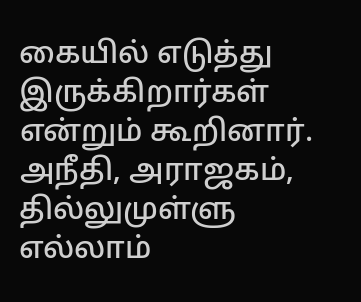கையில் எடுத்து இருக்கிறார்கள் என்றும் கூறினார். அநீதி, அராஜகம், தில்லுமுள்ளு எல்லாம்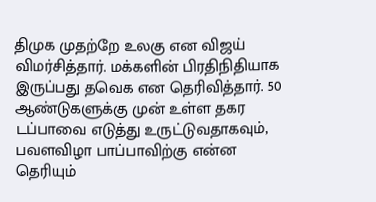திமுக முதற்றே உலகு என விஜய் விமர்சித்தார். மக்களின் பிரதிநிதியாக இருப்பது தவெக என தெரிவித்தார். 50 ஆண்டுகளுக்கு முன் உள்ள தகர டப்பாவை எடுத்து உருட்டுவதாகவும், பவளவிழா பாப்பாவிற்கு என்ன தெரியும்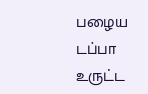பழைய டப்பா உருட்ட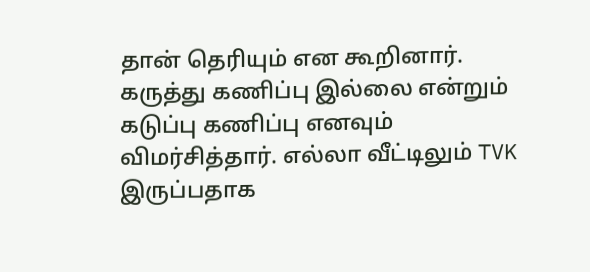தான் தெரியும் என கூறினார். கருத்து கணிப்பு இல்லை என்றும் கடுப்பு கணிப்பு எனவும் விமர்சித்தார். எல்லா வீட்டிலும் TVK இருப்பதாக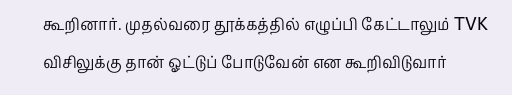கூறினார். முதல்வரை தூக்கத்தில் எழுப்பி கேட்டாலும் TVK விசிலுக்கு தான் ஓட்டுப் போடுவேன் என கூறிவிடுவார்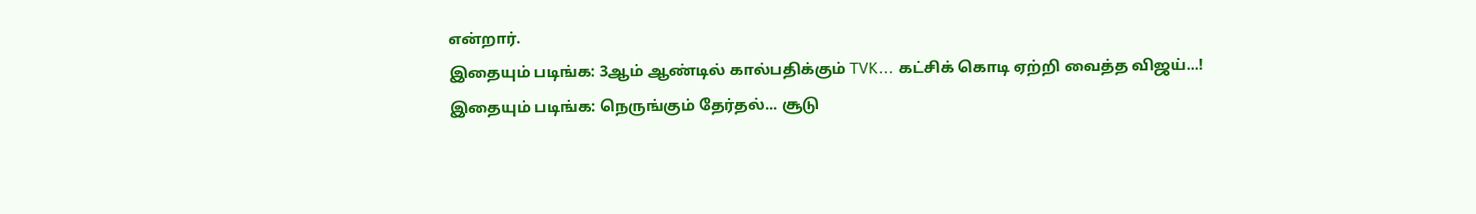என்றார்.
இதையும் படிங்க: 3ஆம் ஆண்டில் கால்பதிக்கும் TVK... கட்சிக் கொடி ஏற்றி வைத்த விஜய்...!
இதையும் படிங்க: நெருங்கும் தேர்தல்... சூடு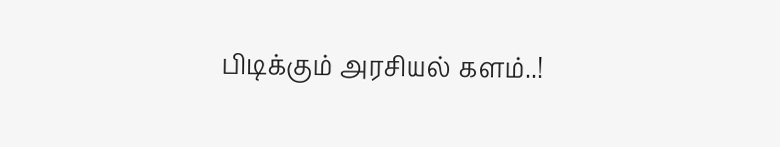பிடிக்கும் அரசியல் களம்..!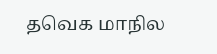தவெக மாநில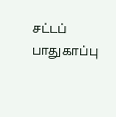சட்டப் பாதுகாப்பு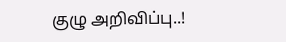குழு அறிவிப்பு..!